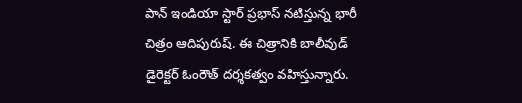పాన్ ఇండియా స్టార్ ప్రభాస్ నటిస్తున్న భారీ చిత్రం ఆదిపురుష్. ఈ చిత్రానికి బాలీవుడ్ డైరెక్టర్ ఓంరౌత్ దర్శకత్వం వహిస్తున్నారు.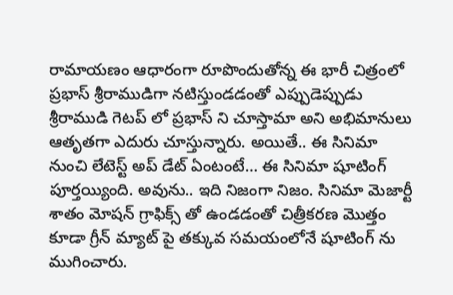రామాయణం ఆధారంగా రూపొందుతోన్న ఈ భారీ చిత్రంలో ప్రభాస్ శ్రీరాముడిగా నటిస్తుండడంతో ఎప్పుడెప్పుడు శ్రీరాముడి గెటప్ లో ప్రభాస్ ని చూస్తామా అని అభిమానులు ఆతృతగా ఎదురు చూస్తున్నారు. అయితే.. ఈ సినిమా నుంచి లేటెస్ట్ అప్ డేట్ ఏంటంటే… ఈ సినిమా షూటింగ్ పూర్తయ్యింది. అవును.. ఇది నిజంగా నిజం. సినిమా మెజార్టీ శాతం మోషన్ గ్రాఫిక్స్ తో ఉండడంతో చిత్రీకరణ మొత్తం కూడా గ్రీన్ మ్యాట్ పై తక్కువ సమయంలోనే షూటింగ్ ను ముగించారు.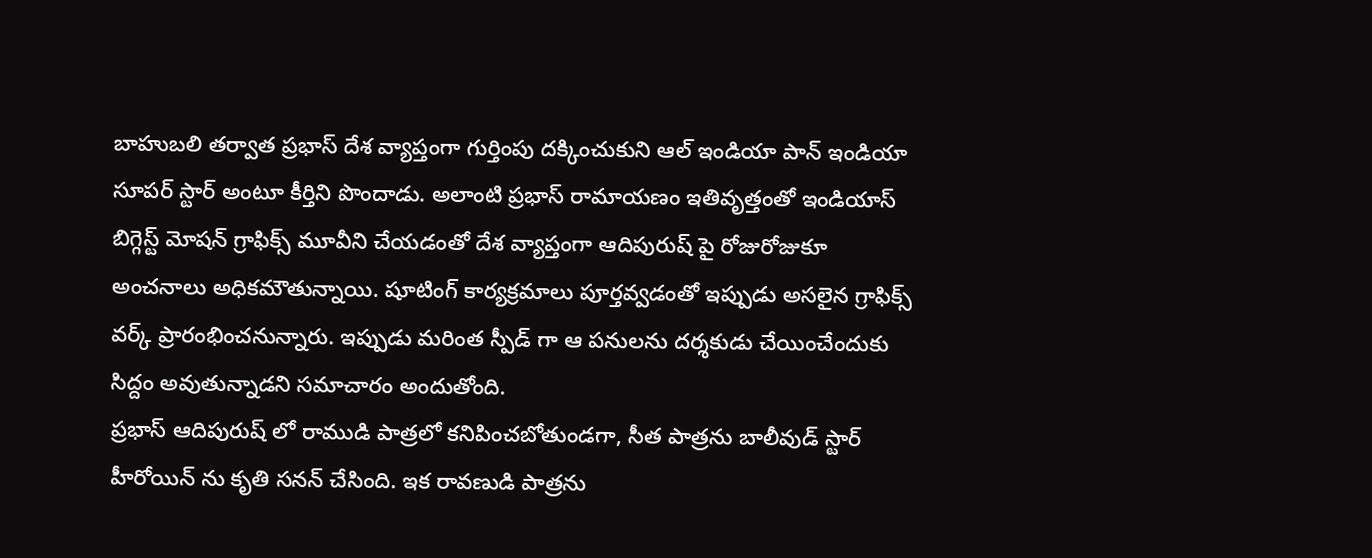బాహుబలి తర్వాత ప్రభాస్ దేశ వ్యాప్తంగా గుర్తింపు దక్కించుకుని ఆల్ ఇండియా పాన్ ఇండియా సూపర్ స్టార్ అంటూ కీర్తిని పొందాడు. అలాంటి ప్రభాస్ రామాయణం ఇతివృత్తంతో ఇండియాస్ బిగ్గెస్ట్ మోషన్ గ్రాఫిక్స్ మూవీని చేయడంతో దేశ వ్యాప్తంగా ఆదిపురుష్ పై రోజురోజుకూ అంచనాలు అధికమౌతున్నాయి. షూటింగ్ కార్యక్రమాలు పూర్తవ్వడంతో ఇప్పుడు అసలైన గ్రాఫిక్స్ వర్క్ ప్రారంభించనున్నారు. ఇప్పుడు మరింత స్పీడ్ గా ఆ పనులను దర్శకుడు చేయించేందుకు సిద్దం అవుతున్నాడని సమాచారం అందుతోంది.
ప్రభాస్ ఆదిపురుష్ లో రాముడి పాత్రలో కనిపించబోతుండగా, సీత పాత్రను బాలీవుడ్ స్టార్ హీరోయిన్ ను కృతి సనన్ చేసింది. ఇక రావణుడి పాత్రను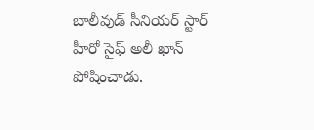బాలీవుడ్ సీనియర్ స్టార్ హీరో సైఫ్ అలీ ఖాన్ పోషించాడు.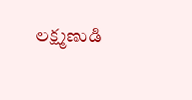లక్ష్మణుడి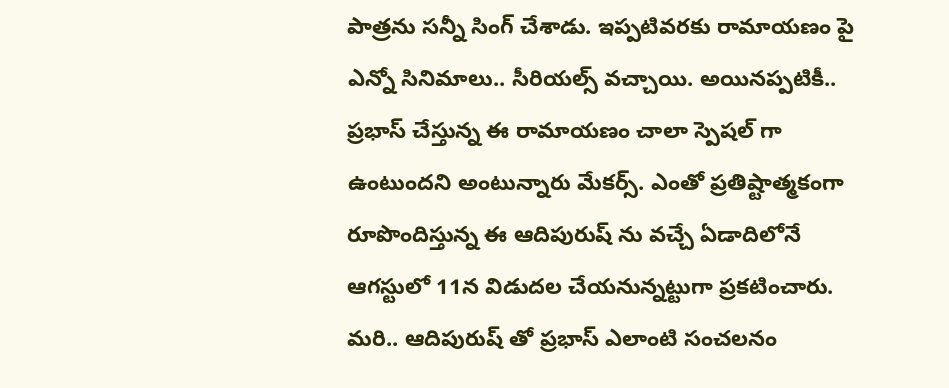పాత్రను సన్నీ సింగ్ చేశాడు. ఇప్పటివరకు రామాయణం పై ఎన్నో సినిమాలు.. సీరియల్స్ వచ్చాయి. అయినప్పటికీ.. ప్రభాస్ చేస్తున్న ఈ రామాయణం చాలా స్పెషల్ గా ఉంటుందని అంటున్నారు మేకర్స్. ఎంతో ప్రతిష్టాత్మకంగా రూపొందిస్తున్న ఈ ఆదిపురుష్ ను వచ్చే ఏడాదిలోనే ఆగస్టులో 11న విడుదల చేయనున్నట్టుగా ప్రకటించారు. మరి.. ఆదిపురుష్ తో ప్రభాస్ ఎలాంటి సంచలనం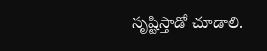సృష్టిస్తాడో చూడాలి.